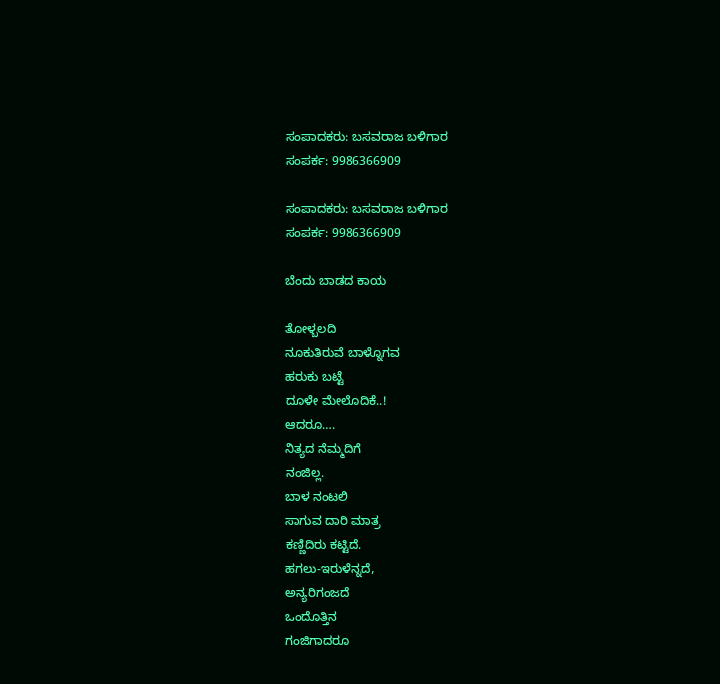ಸಂಪಾದಕರು: ಬಸವರಾಜ ಬಳಿಗಾರ
ಸಂಪರ್ಕ: 9986366909

ಸಂಪಾದಕರು: ಬಸವರಾಜ ಬಳಿಗಾರ
ಸಂಪರ್ಕ: 9986366909

ಬೆಂದು ಬಾಡದ ಕಾಯ

ತೋಳ್ಬಲದಿ
ನೂಕುತಿರುವೆ ಬಾಳ್ನೊಗವ
ಹರುಕು ಬಟ್ಟೆ
ದೂಳೇ ಮೇಲೊದಿಕೆ..!
ಆದರೂ….
ನಿತ್ಯದ ನೆಮ್ಮದಿಗೆ
ನಂಜಿಲ್ಲ.
ಬಾಳ ನಂಟಲಿ
ಸಾಗುವ ದಾರಿ ಮಾತ್ರ
ಕಣ್ಣಿದಿರು ಕಟ್ಟಿದೆ.
ಹಗಲು-ಇರುಳೆನ್ನದೆ,
ಅನ್ಯರಿಗಂಜದೆ
ಒಂದೊತ್ತಿನ
ಗಂಜಿಗಾದರೂ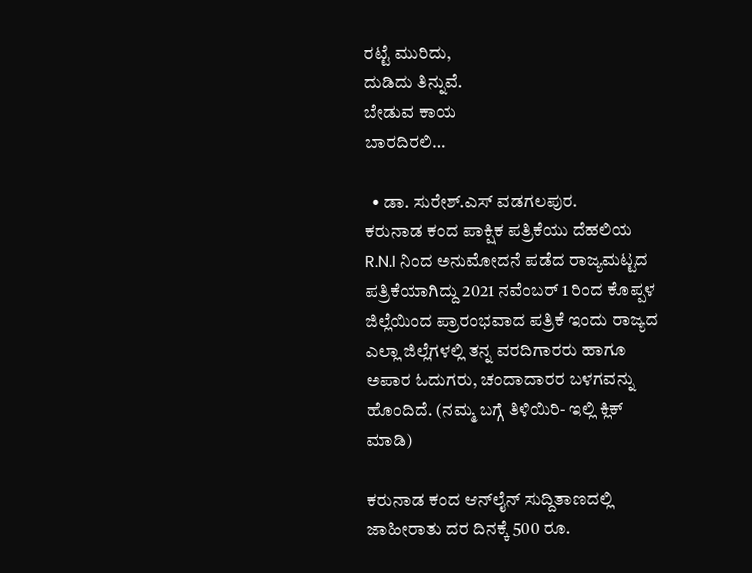ರಟ್ಟೆ ಮುರಿದು,
ದುಡಿದು ತಿನ್ನುವೆ.
ಬೇಡುವ ಕಾಯ
ಬಾರದಿರಲಿ…

  • ಡಾ. ಸುರೇಶ್.ಎಸ್ ವಡಗಲಪುರ.
ಕರುನಾಡ ಕಂದ ಪಾಕ್ಷಿಕ ಪತ್ರಿಕೆಯು ದೆಹಲಿಯ R.N.I ನಿಂದ ಅನುಮೋದನೆ ಪಡೆದ ರಾಜ್ಯಮಟ್ಟದ ಪತ್ರಿಕೆಯಾಗಿದ್ದು 2021 ನವೆಂಬರ್ 1 ರಿಂದ ಕೊಪ್ಪಳ ಜಿಲ್ಲೆಯಿಂದ ಪ್ರಾರಂಭವಾದ ಪತ್ರಿಕೆ ಇಂದು ರಾಜ್ಯದ ಎಲ್ಲಾ ಜಿಲ್ಲೆಗಳಲ್ಲಿ ತನ್ನ ವರದಿಗಾರರು ಹಾಗೂ ಅಪಾರ ಓದುಗರು, ಚಂದಾದಾರರ ಬಳಗವನ್ನು ಹೊಂದಿದೆ. (ನಮ್ಮ ಬಗ್ಗೆ ತಿಳಿಯಿರಿ- ಇಲ್ಲಿ ಕ್ಲಿಕ್‌ ಮಾಡಿ)

ಕರುನಾಡ ಕಂದ ಆನ್‌ಲೈನ್‌ ಸುದ್ದಿತಾಣದಲ್ಲಿ ಜಾಹೀರಾತು ದರ ದಿನಕ್ಕೆ 500 ರೂ.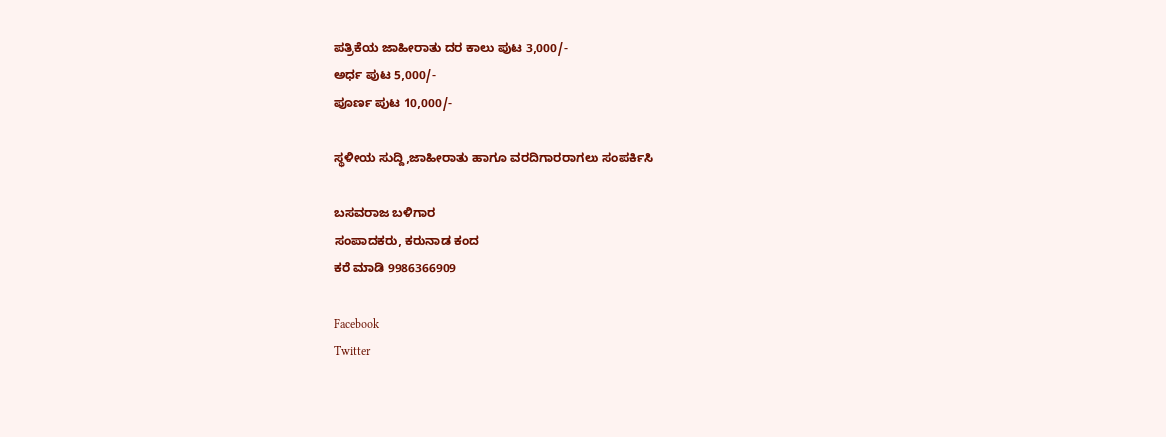ಪತ್ರಿಕೆಯ ಜಾಹೀರಾತು ದರ ಕಾಲು ಪುಟ 3,000/-
ಅರ್ಧ ಪುಟ 5,000/-
ಪೂರ್ಣ ಪುಟ 10,000/-

ಸ್ಥಳೀಯ ಸುದ್ದಿ,ಜಾಹೀರಾತು ಹಾಗೂ ವರದಿಗಾರರಾಗಲು ಸಂಪರ್ಕಿಸಿ

ಬಸವರಾಜ ಬಳಿಗಾರ
ಸಂಪಾದಕರು, ಕರುನಾಡ ಕಂದ
ಕರೆ ಮಾಡಿ 9986366909

Facebook
Twitter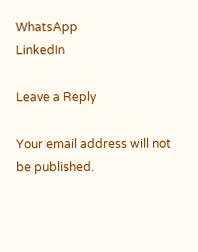WhatsApp
LinkedIn

Leave a Reply

Your email address will not be published.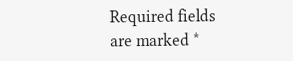Required fields are marked *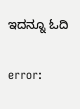ಇದನ್ನೂ ಓದಿ

error: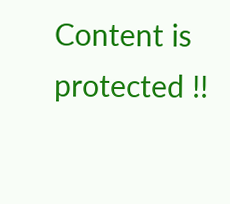Content is protected !!